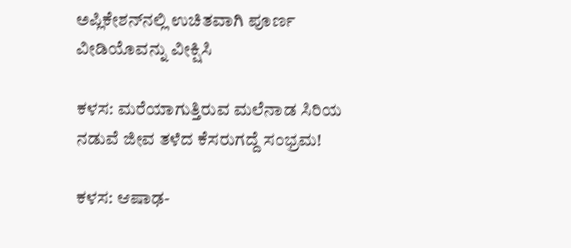ಅಪ್ಲಿಕೇಶನ್‌ನಲ್ಲಿ ಉಚಿತವಾಗಿ ಪೂರ್ಣ ವೀಡಿಯೊವನ್ನು ವೀಕ್ಷಿಸಿ

ಕಳಸ: ಮರೆಯಾಗುತ್ತಿರುವ ಮಲೆನಾಡ ಸಿರಿಯ ನಡುವೆ ಜೀವ ತಳೆದ ಕೆಸರುಗದ್ದೆ ಸಂಭ್ರಮ!

ಕಳಸ: ಆಷಾಢ-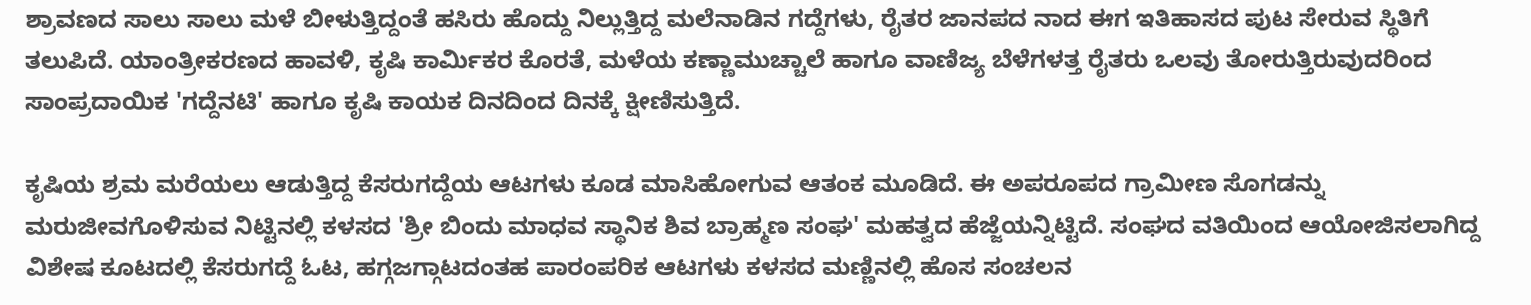ಶ್ರಾವಣದ ಸಾಲು ಸಾಲು ಮಳೆ ಬೀಳುತ್ತಿದ್ದಂತೆ ಹಸಿರು ಹೊದ್ದು ನಿಲ್ಲುತ್ತಿದ್ದ ಮಲೆನಾಡಿನ ಗದ್ದೆಗಳು, ರೈತರ ಜಾನಪದ ನಾದ ಈಗ ಇತಿಹಾಸದ ಪುಟ ಸೇರುವ ಸ್ಥಿತಿಗೆ ತಲುಪಿದೆ. ಯಾಂತ್ರೀಕರಣದ ಹಾವಳಿ, ಕೃಷಿ ಕಾರ್ಮಿಕರ ಕೊರತೆ, ಮಳೆಯ ಕಣ್ಣಾಮುಚ್ಚಾಲೆ ಹಾಗೂ ವಾಣಿಜ್ಯ ಬೆಳೆಗಳತ್ತ ರೈತರು ಒಲವು ತೋರುತ್ತಿರುವುದರಿಂದ ಸಾಂಪ್ರದಾಯಿಕ 'ಗದ್ದೆನಟಿ' ಹಾಗೂ ಕೃಷಿ ಕಾಯಕ ದಿನದಿಂದ ದಿನಕ್ಕೆ ಕ್ಷೀಣಿಸುತ್ತಿದೆ.

ಕೃಷಿಯ ಶ್ರಮ ಮರೆಯಲು ಆಡುತ್ತಿದ್ದ ಕೆಸರುಗದ್ದೆಯ ಆಟಗಳು ಕೂಡ ಮಾಸಿಹೋಗುವ ಆತಂಕ ಮೂಡಿದೆ. ಈ ಅಪರೂಪದ ಗ್ರಾಮೀಣ ಸೊಗಡನ್ನು ಮರುಜೀವಗೊಳಿಸುವ ನಿಟ್ಟಿನಲ್ಲಿ ಕಳಸದ 'ಶ್ರೀ ಬಿಂದು ಮಾಧವ ಸ್ಥಾನಿಕ ಶಿವ ಬ್ರಾಹ್ಮಣ ಸಂಘ' ಮಹತ್ವದ ಹೆಜ್ಜೆಯನ್ನಿಟ್ಟಿದೆ. ಸಂಘದ ವತಿಯಿಂದ ಆಯೋಜಿಸಲಾಗಿದ್ದ ವಿಶೇಷ ಕೂಟದಲ್ಲಿ ಕೆಸರುಗದ್ದೆ ಓಟ, ಹಗ್ಗಜಗ್ಗಾಟದಂತಹ ಪಾರಂಪರಿಕ ಆಟಗಳು ಕಳಸದ ಮಣ್ಣಿನಲ್ಲಿ ಹೊಸ ಸಂಚಲನ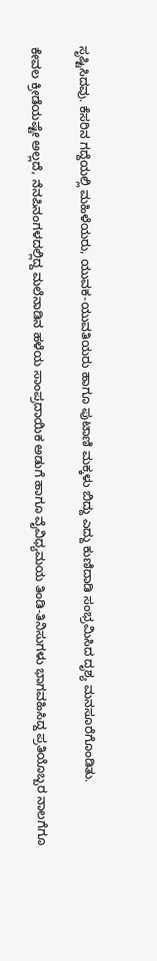ಸೃಷ್ಟಿಸಿದವು. ಕೆಸರಿನ ಗದ್ದೆಯಲ್ಲಿ ಮಹಿಳೆಯರು, ಯುವಕ-ಯುವತಿಯರು ಹಾಗೂ ಪುಟಾಣಿ ಮಕ್ಕಳು ಬಿದ್ದು ಎದ್ದು ಕುಣಿದಾಡಿ ಸಂಭ್ರಮಿಸಿದ ದೃಶ್ಯ ಮನಸೂರೆಗೊಂಡಿತು.

ಕೇವಲ ಕ್ರೀಡೆಯಷ್ಟೇ ಅಲ್ಲದೆ, ನೆನಪಿನಂಗಳದಲ್ಲಿದ್ದ ಮಲೆನಾಡಿನ ಹಳೆಯ ಸಾಂಪ್ರದಾಯಿಕ ಅಡುಗೆ ಹಾಗೂ ವೈವಿಧ್ಯಮಯ ತಿಂಡಿ-ತಿನಿಸುಗಳು ಭಾಗವಹಿಸಿದ್ದ ಪ್ರತಿಯೊಬ್ಬರ ನಾಲಗೆಗೂ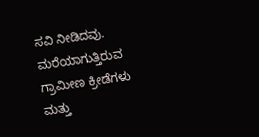ಸವಿ ನೀಡಿದವು. ಮರೆಯಾಗುತ್ತಿರುವ ಗ್ರಾಮೀಣ ಕ್ರೀಡೆಗಳು ಮತ್ತು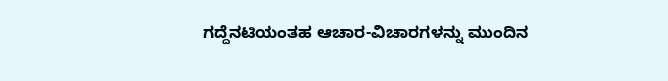ಗದ್ದೆನಟಿಯಂತಹ ಆಚಾರ-ವಿಚಾರಗಳನ್ನು ಮುಂದಿನ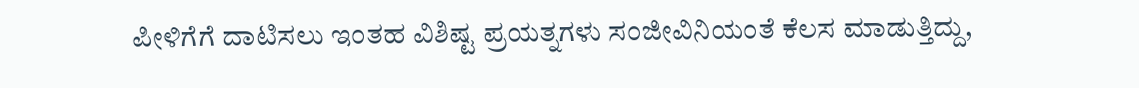ಪೀಳಿಗೆಗೆ ದಾಟಿಸಲು ಇಂತಹ ವಿಶಿಷ್ಟ ಪ್ರಯತ್ನಗಳು ಸಂಜೀವಿನಿಯಂತೆ ಕೆಲಸ ಮಾಡುತ್ತಿದ್ದು,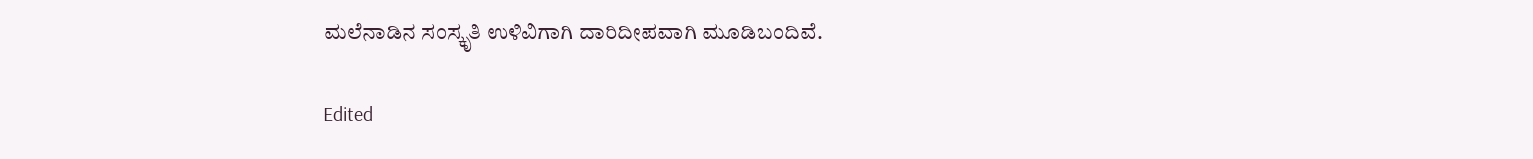ಮಲೆನಾಡಿನ ಸಂಸ್ಕೃತಿ ಉಳಿವಿಗಾಗಿ ದಾರಿದೀಪವಾಗಿ ಮೂಡಿಬಂದಿವೆ.

Edited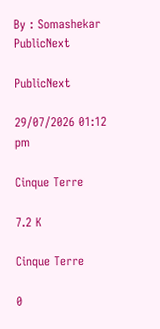By : Somashekar
PublicNext

PublicNext

29/07/2026 01:12 pm

Cinque Terre

7.2 K

Cinque Terre

0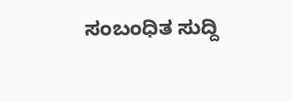ಸಂಬಂಧಿತ ಸುದ್ದಿ